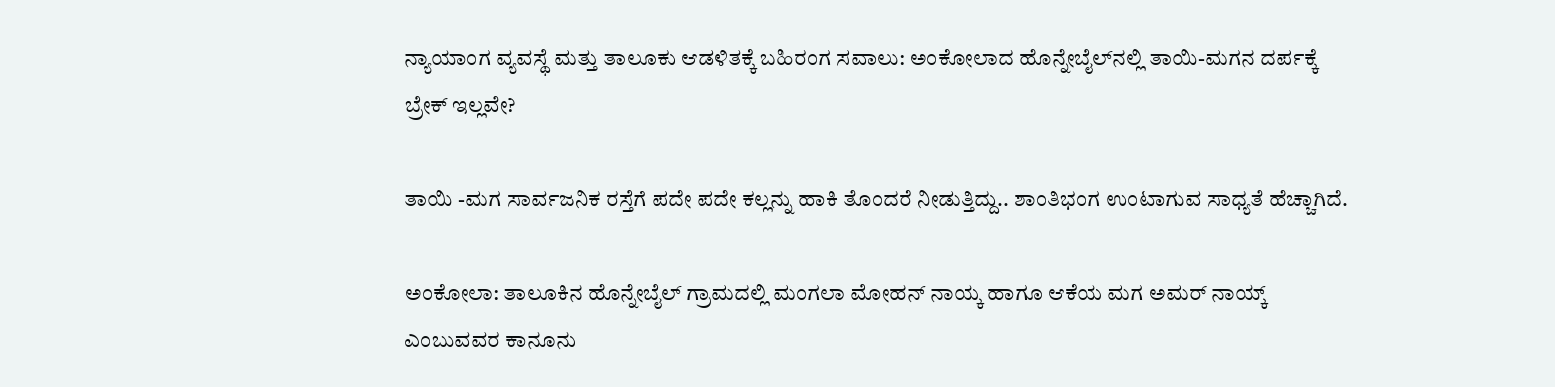ನ್ಯಾಯಾಂಗ ವ್ಯವಸ್ಥೆ ಮತ್ತು ತಾಲೂಕು ಆಡಳಿತಕ್ಕೆ ಬಹಿರಂಗ ಸವಾಲು: ಅಂಕೋಲಾದ ಹೊನ್ನೇಬೈಲ್‌ನಲ್ಲಿ ತಾಯಿ-ಮಗನ ದರ್ಪಕ್ಕೆ ಬ್ರೇಕ್ ಇಲ್ಲವೇ?

ತಾಯಿ -ಮಗ ಸಾರ್ವಜನಿಕ ರಸ್ತೆಗೆ ಪದೇ ಪದೇ ಕಲ್ಲನ್ನು ಹಾಕಿ ತೊಂದರೆ ನೀಡುತ್ತಿದ್ದು.. ಶಾಂತಿಭಂಗ ಉಂಟಾಗುವ ಸಾಧ್ಯತೆ ಹೆಚ್ಚಾಗಿದೆ.

ಅಂಕೋಲಾ: ತಾಲೂಕಿನ ಹೊನ್ನೇಬೈಲ್ ಗ್ರಾಮದಲ್ಲಿ ಮಂಗಲಾ ಮೋಹನ್ ನಾಯ್ಕ ಹಾಗೂ ಆಕೆಯ ಮಗ ಅಮರ್ ನಾಯ್ಕ್ ಎಂಬುವವರ ಕಾನೂನು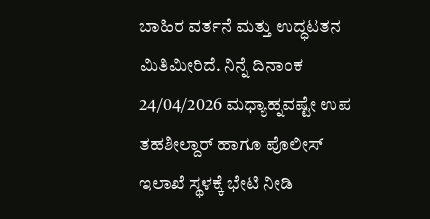ಬಾಹಿರ ವರ್ತನೆ ಮತ್ತು ಉದ್ಧಟತನ ಮಿತಿಮೀರಿದೆ. ನಿನ್ನೆ ದಿನಾಂಕ 24/04/2026 ಮಧ್ಯಾಹ್ನವಷ್ಟೇ ಉಪ ತಹಶೀಲ್ದಾರ್ ಹಾಗೂ ಪೊಲೀಸ್ ಇಲಾಖೆ ಸ್ಥಳಕ್ಕೆ ಭೇಟಿ ನೀಡಿ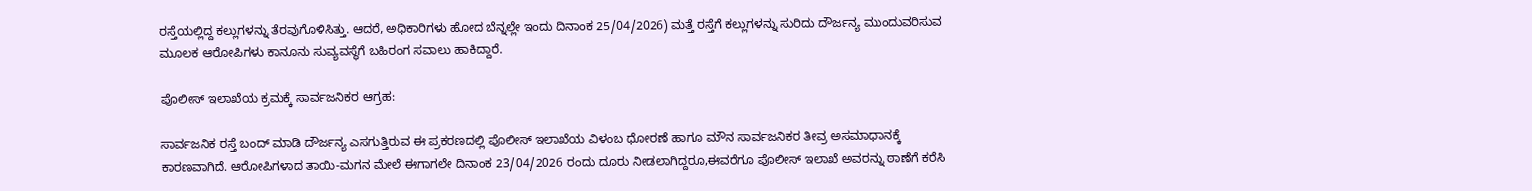ರಸ್ತೆಯಲ್ಲಿದ್ದ ಕಲ್ಲುಗಳನ್ನು ತೆರವುಗೊಳಿಸಿತ್ತು. ಆದರೆ, ಅಧಿಕಾರಿಗಳು ಹೋದ ಬೆನ್ನಲ್ಲೇ ಇಂದು ದಿನಾಂಕ 25/04/2026) ಮತ್ತೆ ರಸ್ತೆಗೆ ಕಲ್ಲುಗಳನ್ನು ಸುರಿದು ದೌರ್ಜನ್ಯ ಮುಂದುವರಿಸುವ ಮೂಲಕ ಆರೋಪಿಗಳು ಕಾನೂನು ಸುವ್ಯವಸ್ಥೆಗೆ ಬಹಿರಂಗ ಸವಾಲು ಹಾಕಿದ್ದಾರೆ.

ಪೊಲೀಸ್ ಇಲಾಖೆಯ ಕ್ರಮಕ್ಕೆ ಸಾರ್ವಜನಿಕರ ಆಗ್ರಹ:

ಸಾರ್ವಜನಿಕ ರಸ್ತೆ ಬಂದ್ ಮಾಡಿ ದೌರ್ಜನ್ಯ ಎಸಗುತ್ತಿರುವ ಈ ಪ್ರಕರಣದಲ್ಲಿ ಪೊಲೀಸ್ ಇಲಾಖೆಯ ವಿಳಂಬ ಧೋರಣೆ ಹಾಗೂ ಮೌನ ಸಾರ್ವಜನಿಕರ ತೀವ್ರ ಅಸಮಾಧಾನಕ್ಕೆ ಕಾರಣವಾಗಿದೆ. ಆರೋಪಿಗಳಾದ ತಾಯಿ-ಮಗನ ಮೇಲೆ ಈಗಾಗಲೇ ದಿನಾಂಕ 23/04/2026 ರಂದು ದೂರು ನೀಡಲಾಗಿದ್ದರೂ,ಈವರೆಗೂ ಪೊಲೀಸ್ ಇಲಾಖೆ ಅವರನ್ನು ಠಾಣೆಗೆ ಕರೆಸಿ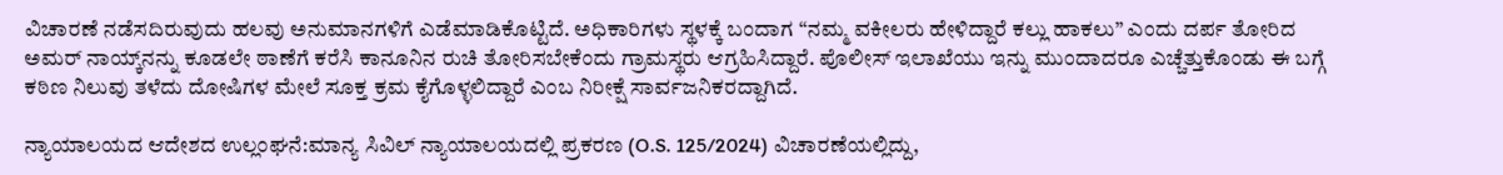ವಿಚಾರಣೆ ನಡೆಸದಿರುವುದು ಹಲವು ಅನುಮಾನಗಳಿಗೆ ಎಡೆಮಾಡಿಕೊಟ್ಟಿದೆ. ಅಧಿಕಾರಿಗಳು ಸ್ಥಳಕ್ಕೆ ಬಂದಾಗ “ನಮ್ಮ ವಕೀಲರು ಹೇಳಿದ್ದಾರೆ ಕಲ್ಲು ಹಾಕಲು” ಎಂದು ದರ್ಪ ತೋರಿದ ಅಮರ್ ನಾಯ್ಕ್‌ನನ್ನು ಕೂಡಲೇ ಠಾಣೆಗೆ ಕರೆಸಿ ಕಾನೂನಿನ ರುಚಿ ತೋರಿಸಬೇಕೆಂದು ಗ್ರಾಮಸ್ಥರು ಆಗ್ರಹಿಸಿದ್ದಾರೆ. ಪೊಲೀಸ್ ಇಲಾಖೆಯು ಇನ್ನು ಮುಂದಾದರೂ ಎಚ್ಚೆತ್ತುಕೊಂಡು ಈ ಬಗ್ಗೆ ಕಠಿಣ ನಿಲುವು ತಳೆದು ದೋಷಿಗಳ ಮೇಲೆ ಸೂಕ್ತ ಕ್ರಮ ಕೈಗೊಳ್ಳಲಿದ್ದಾರೆ ಎಂಬ ನಿರೀಕ್ಷೆ ಸಾರ್ವಜನಿಕರದ್ದಾಗಿದೆ.

ನ್ಯಾಯಾಲಯದ ಆದೇಶದ ಉಲ್ಲಂಘನೆ:ಮಾನ್ಯ ಸಿವಿಲ್ ನ್ಯಾಯಾಲಯದಲ್ಲಿ ಪ್ರಕರಣ (O.S. 125/2024) ವಿಚಾರಣೆಯಲ್ಲಿದ್ದು,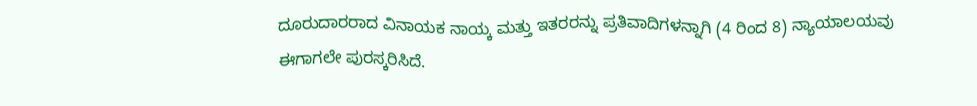ದೂರುದಾರರಾದ ವಿನಾಯಕ ನಾಯ್ಕ ಮತ್ತು ಇತರರನ್ನು ಪ್ರತಿವಾದಿಗಳನ್ನಾಗಿ (4 ರಿಂದ 8) ನ್ಯಾಯಾಲಯವು ಈಗಾಗಲೇ ಪುರಸ್ಕರಿಸಿದೆ.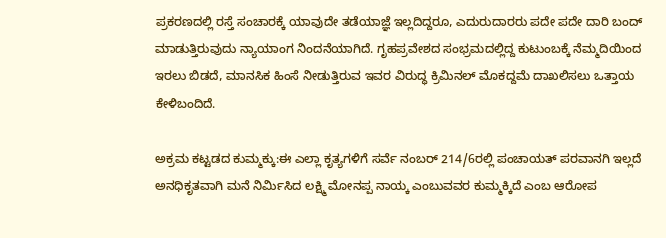ಪ್ರಕರಣದಲ್ಲಿ ರಸ್ತೆ ಸಂಚಾರಕ್ಕೆ ಯಾವುದೇ ತಡೆಯಾಜ್ಞೆ ಇಲ್ಲದಿದ್ದರೂ, ಎದುರುದಾರರು ಪದೇ ಪದೇ ದಾರಿ ಬಂದ್ ಮಾಡುತ್ತಿರುವುದು ನ್ಯಾಯಾಂಗ ನಿಂದನೆಯಾಗಿದೆ. ಗೃಹಪ್ರವೇಶದ ಸಂಭ್ರಮದಲ್ಲಿದ್ದ ಕುಟುಂಬಕ್ಕೆ ನೆಮ್ಮದಿಯಿಂದ ಇರಲು ಬಿಡದೆ, ಮಾನಸಿಕ ಹಿಂಸೆ ನೀಡುತ್ತಿರುವ ಇವರ ವಿರುದ್ಧ ಕ್ರಿಮಿನಲ್ ಮೊಕದ್ದಮೆ ದಾಖಲಿಸಲು ಒತ್ತಾಯ ಕೇಳಿಬಂದಿದೆ.

ಅಕ್ರಮ ಕಟ್ಟಡದ ಕುಮ್ಮಕ್ಕು:ಈ ಎಲ್ಲಾ ಕೃತ್ಯಗಳಿಗೆ ಸರ್ವೆ ನಂಬರ್ 214/6ರಲ್ಲಿ ಪಂಚಾಯತ್ ಪರವಾನಗಿ ಇಲ್ಲದೆ ಅನಧಿಕೃತವಾಗಿ ಮನೆ ನಿರ್ಮಿಸಿದ ಲಕ್ಷ್ಮಿ ಮೋನಪ್ಪ ನಾಯ್ಕ ಎಂಬುವವರ ಕುಮ್ಮಕ್ಕಿದೆ ಎಂಬ ಆರೋಪ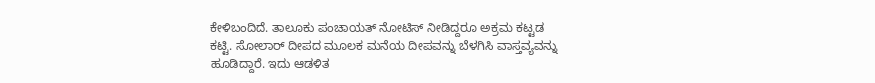ಕೇಳಿಬಂದಿದೆ. ತಾಲೂಕು ಪಂಚಾಯತ್ ನೋಟಿಸ್ ನೀಡಿದ್ದರೂ ಅಕ್ರಮ ಕಟ್ಟಡ ಕಟ್ಟಿ. ಸೋಲಾರ್ ದೀಪದ ಮೂಲಕ ಮನೆಯ ದೀಪವನ್ನು ಬೆಳಗಿಸಿ ವಾಸ್ತವ್ಯವನ್ನು ಹೂಡಿದ್ದಾರೆ. ಇದು ಆಡಳಿತ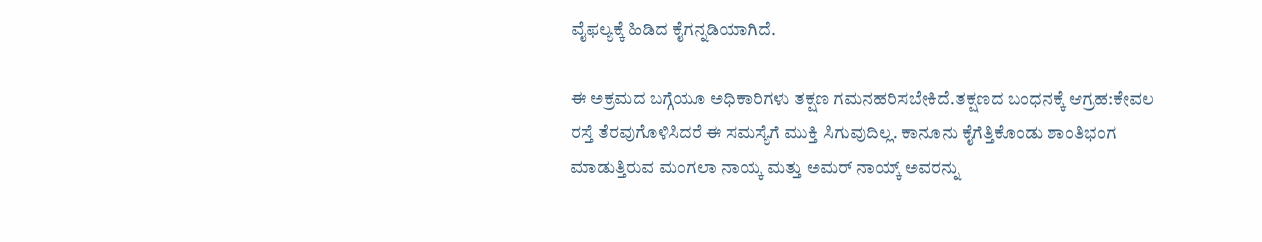ವೈಫಲ್ಯಕ್ಕೆ ಹಿಡಿದ ಕೈಗನ್ನಡಿಯಾಗಿದೆ.

ಈ ಅಕ್ರಮದ ಬಗ್ಗೆಯೂ ಅಧಿಕಾರಿಗಳು ತಕ್ಷಣ ಗಮನಹರಿಸಬೇಕಿದೆ.ತಕ್ಷಣದ ಬಂಧನಕ್ಕೆ ಆಗ್ರಹ:ಕೇವಲ ರಸ್ತೆ ತೆರವುಗೊಳಿಸಿದರೆ ಈ ಸಮಸ್ಯೆಗೆ ಮುಕ್ತಿ ಸಿಗುವುದಿಲ್ಲ. ಕಾನೂನು ಕೈಗೆತ್ತಿಕೊಂಡು ಶಾಂತಿಭಂಗ ಮಾಡುತ್ತಿರುವ ಮಂಗಲಾ ನಾಯ್ಕ ಮತ್ತು ಅಮರ್ ನಾಯ್ಕ್ ಅವರನ್ನು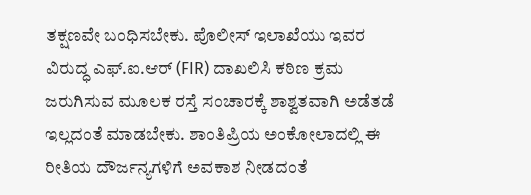ತಕ್ಷಣವೇ ಬಂಧಿಸಬೇಕು. ಪೊಲೀಸ್ ಇಲಾಖೆಯು ಇವರ ವಿರುದ್ಧ ಎಫ್.ಐ.ಆರ್ (FIR) ದಾಖಲಿಸಿ ಕಠಿಣ ಕ್ರಮ ಜರುಗಿಸುವ ಮೂಲಕ ರಸ್ತೆ ಸಂಚಾರಕ್ಕೆ ಶಾಶ್ವತವಾಗಿ ಅಡೆತಡೆ ಇಲ್ಲದಂತೆ ಮಾಡಬೇಕು. ಶಾಂತಿಪ್ರಿಯ ಅಂಕೋಲಾದಲ್ಲಿ ಈ ರೀತಿಯ ದೌರ್ಜನ್ಯಗಳಿಗೆ ಅವಕಾಶ ನೀಡದಂತೆ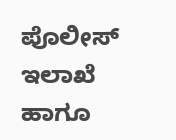ಪೊಲೀಸ್ ಇಲಾಖೆ ಹಾಗೂ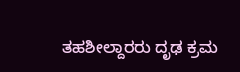ತಹಶೀಲ್ದಾರರು ದೃಢ ಕ್ರಮ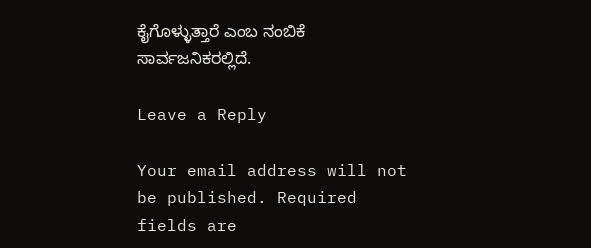ಕೈಗೊಳ್ಳುತ್ತಾರೆ ಎಂಬ ನಂಬಿಕೆ ಸಾರ್ವಜನಿಕರಲ್ಲಿದೆ.

Leave a Reply

Your email address will not be published. Required fields are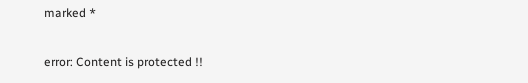marked *

error: Content is protected !!